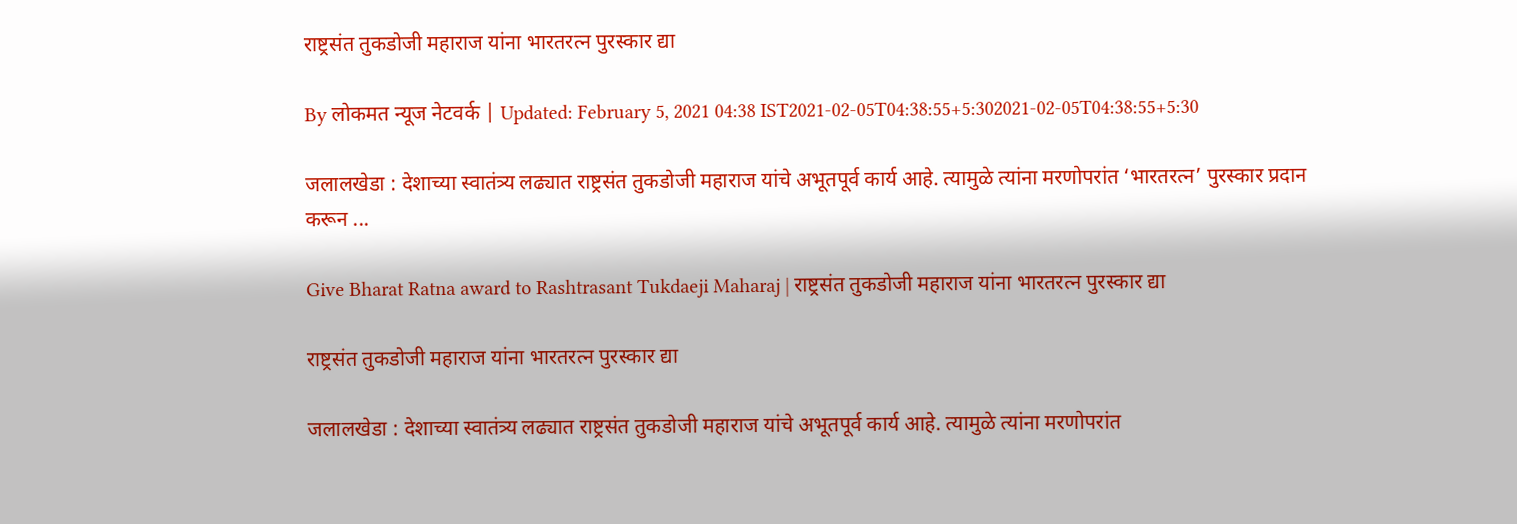राष्ट्रसंत तुकडोजी महाराज यांना भारतरत्न पुरस्कार द्या

By लोकमत न्यूज नेटवर्क | Updated: February 5, 2021 04:38 IST2021-02-05T04:38:55+5:302021-02-05T04:38:55+5:30

जलालखेडा : देशाच्या स्वातंत्र्य लढ्यात राष्ट्रसंत तुकडोजी महाराज यांचे अभूतपूर्व कार्य आहे. त्यामुळे त्यांना मरणोपरांत ‘भारतरत्न’ पुरस्कार प्रदान करून ...

Give Bharat Ratna award to Rashtrasant Tukdaeji Maharaj | राष्ट्रसंत तुकडोजी महाराज यांना भारतरत्न पुरस्कार द्या

राष्ट्रसंत तुकडोजी महाराज यांना भारतरत्न पुरस्कार द्या

जलालखेडा : देशाच्या स्वातंत्र्य लढ्यात राष्ट्रसंत तुकडोजी महाराज यांचे अभूतपूर्व कार्य आहे. त्यामुळे त्यांना मरणोपरांत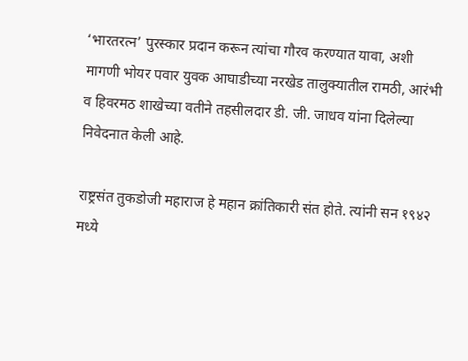‘भारतरत्न’ पुरस्कार प्रदान करून त्यांचा गौरव करण्यात यावा, अशी मागणी भोयर पवार युवक आघाडीच्या नरखेड तालुक्यातील रामठी, आरंभी व हिवरमठ शाखेच्या वतीने तहसीलदार डी. जी. जाधव यांना दिलेल्या निवेदनात केली आहे.

राष्ट्रसंत तुकडोजी महाराज हे महान क्रांतिकारी संत होते. त्यांनी सन १९४२ मध्ये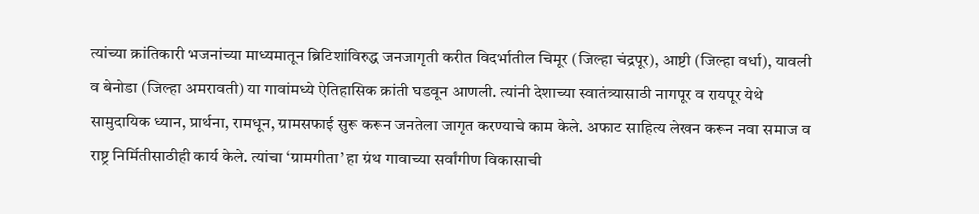त्यांच्या क्रांतिकारी भजनांच्या माध्यमातून ब्रिटिशांविरुद्ध जनजागृती करीत विदर्भातील चिमूर (जिल्हा चंद्रपूर), आष्टी (जिल्हा वर्धा), यावली व बेनोडा (जिल्हा अमरावती) या गावांमध्ये ऐतिहासिक क्रांती घडवून आणली. त्यांनी देशाच्या स्वातंत्र्यासाठी नागपूर व रायपूर येथे सामुदायिक ध्यान, प्रार्थना, रामधून, ग्रामसफाई सुरू करून जनतेला जागृत करण्याचे काम केले. अफाट साहित्य लेखन करून नवा समाज व राष्ट्र निर्मितीसाठीही कार्य केले. त्यांचा ‘ग्रामगीता’ हा ग्रंथ गावाच्या सर्वांगीण विकासाची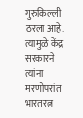गुरुकिल्ली ठरला आहे. त्यामुळे केंद्र सरकारने त्यांना मरणोपरांत भारतरत्न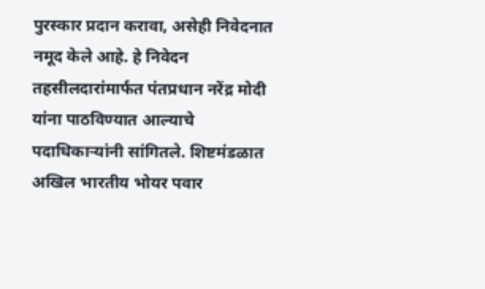पुरस्कार प्रदान करावा, असेही निवेदनात नमूद केले आहे. हे निवेदन तहसीलदारांमार्फत पंतप्रधान नरेंद्र मोदी यांना पाठविण्यात आल्याचे पदाधिकाऱ्यांनी सांगितले. शिष्टमंडळात अखिल भारतीय भोयर पवार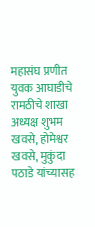महासंघ प्रणीत युवक आघाडीचे रामठीचे शाखा अध्यक्ष शुभम खवसे, होमेश्वर खवसे, मुकुंदा पठाडे यांच्यासह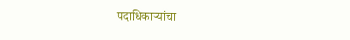पदाधिकाऱ्यांचा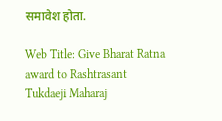समावेश होता.

Web Title: Give Bharat Ratna award to Rashtrasant Tukdaeji Maharaj